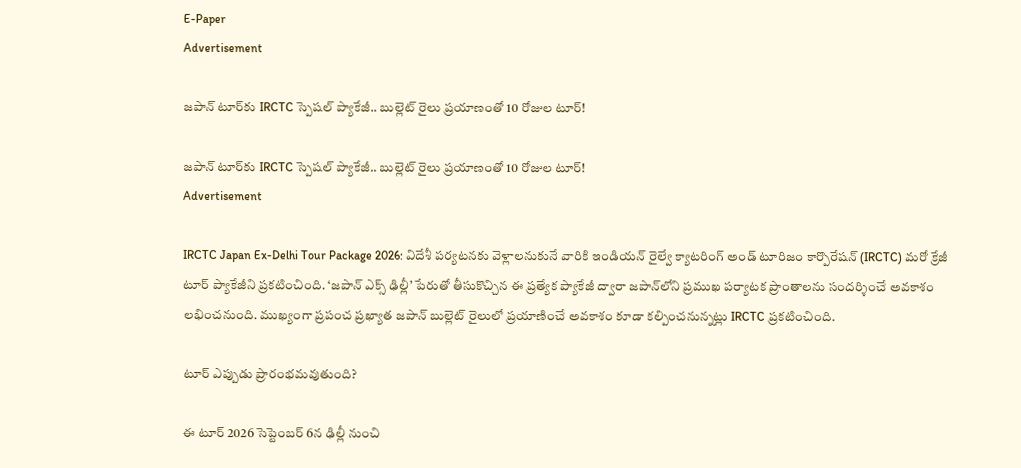E-Paper
Advertisement

జపాన్ టూర్‌కు IRCTC స్పెషల్ ప్యాకేజీ.. బుల్లెట్ రైలు ప్రయాణంతో 10 రోజుల టూర్!

జపాన్ టూర్‌కు IRCTC స్పెషల్ ప్యాకేజీ.. బుల్లెట్ రైలు ప్రయాణంతో 10 రోజుల టూర్!
Advertisement

IRCTC Japan Ex-Delhi Tour Package 2026: విదేశీ పర్యటనకు వెళ్లాలనుకునే వారికి ఇండియన్ రైల్వే క్యాటరింగ్ అండ్ టూరిజం కార్పొరేషన్ (IRCTC) మరో క్రేజీ టూర్ ప్యాకేజీని ప్రకటించింది. ‘జపాన్ ఎక్స్ ఢిల్లీ’ పేరుతో తీసుకొచ్చిన ఈ ప్రత్యేక ప్యాకేజీ ద్వారా జపాన్‌లోని ప్రముఖ పర్యాటక ప్రాంతాలను సందర్శించే అవకాశం లభించనుంది. ముఖ్యంగా ప్రపంచ ప్రఖ్యాత జపాన్ బుల్లెట్ రైలులో ప్రయాణించే అవకాశం కూడా కల్పించనున్నట్లు IRCTC ప్రకటించింది.

టూర్ ఎప్పుడు ప్రారంభమవుతుంది?

ఈ టూర్ 2026 సెప్టెంబర్ 6న ఢిల్లీ నుంచి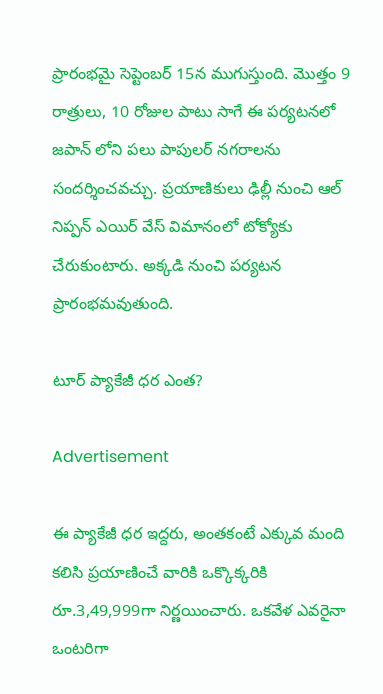ప్రారంభమై సెప్టెంబర్ 15న ముగుస్తుంది. మొత్తం 9 రాత్రులు, 10 రోజుల పాటు సాగే ఈ పర్యటనలో జపాన్‌ లోని పలు పాపులర్ నగరాలను సందర్శించవచ్చు. ప్రయాణికులు ఢిల్లీ నుంచి ఆల్ నిప్పన్ ఎయిర్‌ వేస్ విమానంలో టోక్యోకు చేరుకుంటారు. అక్కడి నుంచి పర్యటన ప్రారంభమవుతుంది.

టూర్ ప్యాకేజీ ధర ఎంత?

Advertisement

ఈ ప్యాకేజీ ధర ఇద్దరు, అంతకంటే ఎక్కువ మంది కలిసి ప్రయాణించే వారికి ఒక్కొక్కరికి రూ.3,49,999గా నిర్ణయించారు. ఒకవేళ ఎవరైనా ఒంటరిగా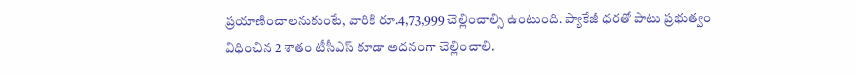ప్రయాణించాలనుకుంటే, వారికి రూ.4,73,999 చెల్లించాల్సి ఉంటుంది. ప్యాకేజీ ధరతో పాటు ప్రభుత్వం విధించిన 2 శాతం టీసీఎస్ కూడా అదనంగా చెల్లించాలి.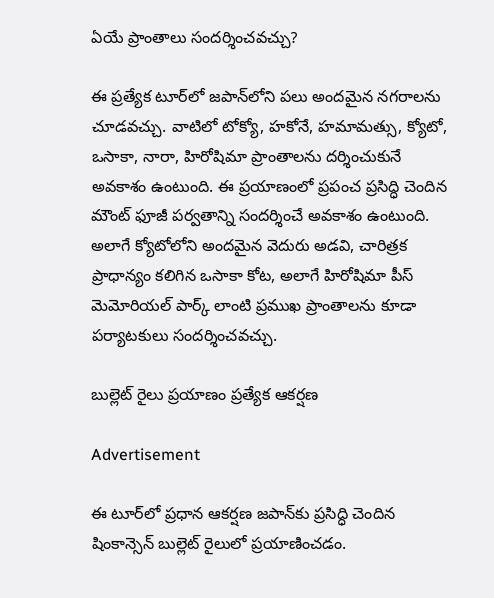ఏయే ప్రాంతాలు సందర్శించవచ్చు?

ఈ ప్రత్యేక టూర్‌లో జపాన్‌లోని పలు అందమైన నగరాలను చూడవచ్చు. వాటిలో టోక్యో, హకోనే, హమామత్సు, క్యోటో, ఒసాకా, నారా, హిరోషిమా ప్రాంతాలను దర్శించుకునే అవకాశం ఉంటుంది. ఈ ప్రయాణంలో ప్రపంచ ప్రసిద్ధి చెందిన మౌంట్ ఫూజీ పర్వతాన్ని సందర్శించే అవకాశం ఉంటుంది. అలాగే క్యోటోలోని అందమైన వెదురు అడవి, చారిత్రక ప్రాధాన్యం కలిగిన ఒసాకా కోట, అలాగే హిరోషిమా పీస్ మెమోరియల్ పార్క్ లాంటి ప్రముఖ ప్రాంతాలను కూడా పర్యాటకులు సందర్శించవచ్చు.

బుల్లెట్ రైలు ప్రయాణం ప్రత్యేక ఆకర్షణ

Advertisement

ఈ టూర్‌లో ప్రధాన ఆకర్షణ జపాన్‌కు ప్రసిద్ధి చెందిన షింకాన్సెన్ బుల్లెట్ రైలులో ప్రయాణించడం.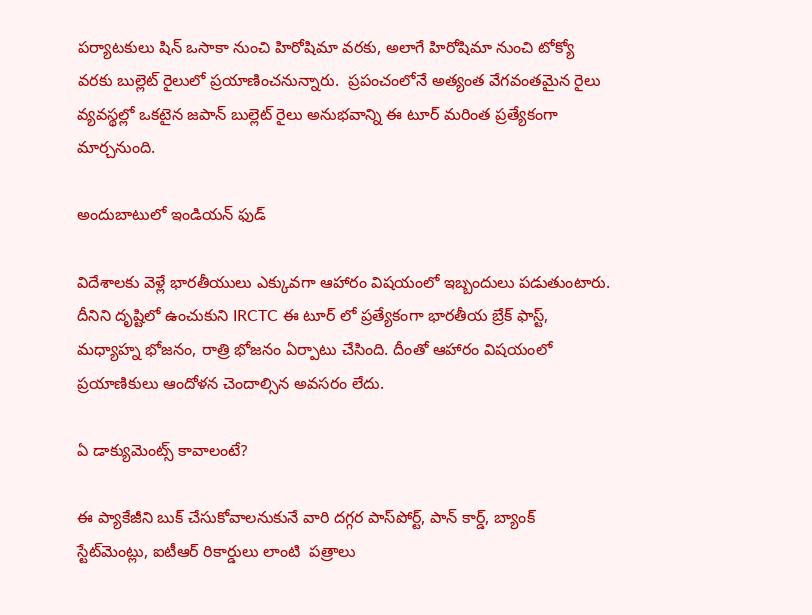పర్యాటకులు షిన్ ఒసాకా నుంచి హిరోషిమా వరకు, అలాగే హిరోషిమా నుంచి టోక్యో వరకు బుల్లెట్ రైలులో ప్రయాణించనున్నారు.  ప్రపంచంలోనే అత్యంత వేగవంతమైన రైలు వ్యవస్థల్లో ఒకటైన జపాన్ బుల్లెట్ రైలు అనుభవాన్ని ఈ టూర్ మరింత ప్రత్యేకంగా మార్చనుంది.

అందుబాటులో ఇండియన్ ఫుడ్

విదేశాలకు వెళ్లే భారతీయులు ఎక్కువగా ఆహారం విషయంలో ఇబ్బందులు పడుతుంటారు. దీనిని దృష్టిలో ఉంచుకుని IRCTC ఈ టూర్‌ లో ప్రత్యేకంగా భారతీయ బ్రేక్ ఫాస్ట్, మధ్యాహ్న భోజనం, రాత్రి భోజనం ఏర్పాటు చేసింది. దీంతో ఆహారం విషయంలో ప్రయాణికులు ఆందోళన చెందాల్సిన అవసరం లేదు.

ఏ డాక్యుమెంట్స్ కావాలంటే?

ఈ ప్యాకేజీని బుక్ చేసుకోవాలనుకునే వారి దగ్గర పాస్‌పోర్ట్, పాన్ కార్డ్, బ్యాంక్ స్టేట్‌మెంట్లు, ఐటీఆర్ రికార్డులు లాంటి  పత్రాలు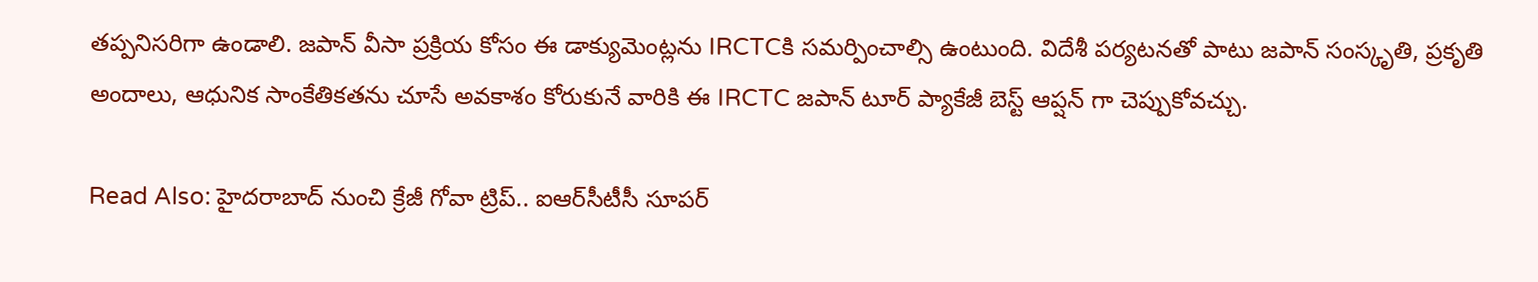తప్పనిసరిగా ఉండాలి. జపాన్ వీసా ప్రక్రియ కోసం ఈ డాక్యుమెంట్లను IRCTCకి సమర్పించాల్సి ఉంటుంది. విదేశీ పర్యటనతో పాటు జపాన్ సంస్కృతి, ప్రకృతి అందాలు, ఆధునిక సాంకేతికతను చూసే అవకాశం కోరుకునే వారికి ఈ IRCTC జపాన్ టూర్ ప్యాకేజీ బెస్ట్ ఆప్షన్ గా చెప్పుకోవచ్చు.

Read Also: హైదరాబాద్ నుంచి క్రేజీ గోవా ట్రిప్.. ఐఆర్‌సీటీసీ సూపర్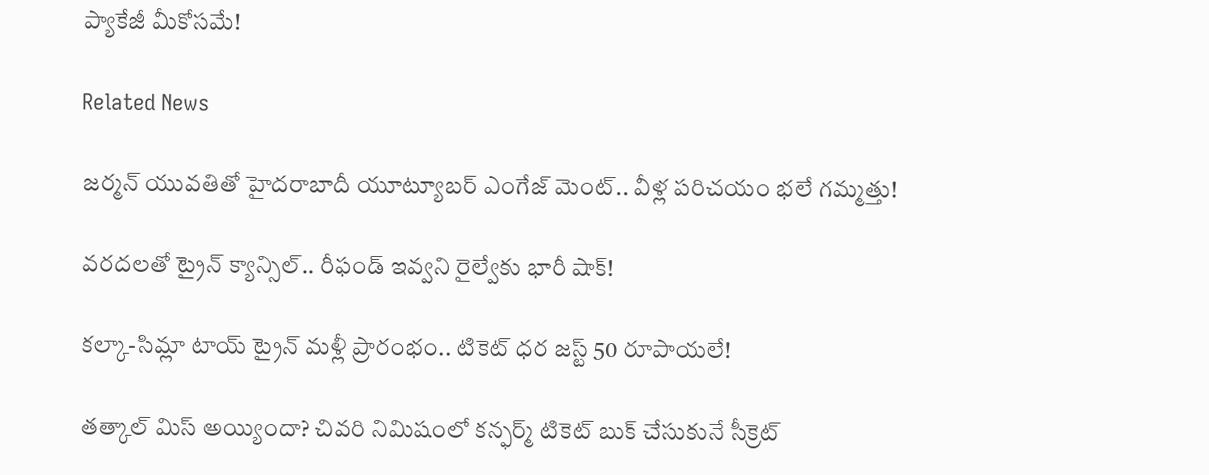ప్యాకేజీ మీకోసమే!

Related News

జర్మన్ యువతితో హైదరాబాదీ యూట్యూబర్‌ ఎంగేజ్ మెంట్.. వీళ్ల పరిచయం భలే గమ్మత్తు!

వరదలతో ట్రైన్ క్యాన్సిల్.. రీఫండ్ ఇవ్వని రైల్వేకు భారీ షాక్!

కల్కా-సిమ్లా టాయ్ ట్రైన్ మళ్లీ ప్రారంభం.. టికెట్ ధర జస్ట్ 50 రూపాయలే!

తత్కాల్ మిస్ అయ్యిందా? చివరి నిమిషంలో కన్ఫర్మ్ టికెట్ బుక్ చేసుకునే సీక్రెట్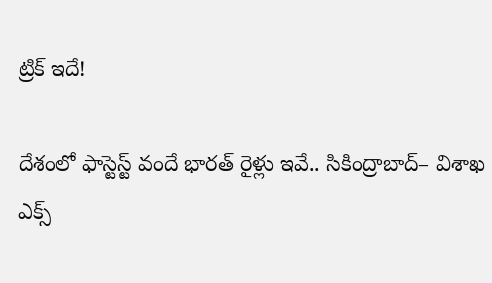ట్రిక్ ఇదే!

దేశంలో ఫాస్టెస్ట్ వందే భారత్ రైళ్లు ఇవే.. సికింద్రాబాద్– విశాఖ ఎక్స్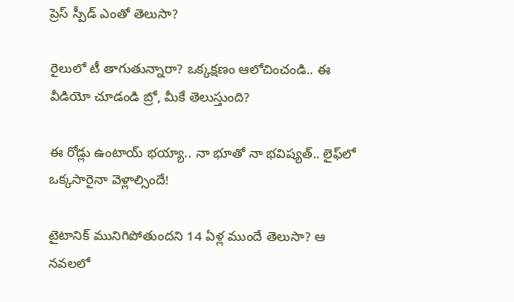ప్రెస్ స్పీడ్ ఎంతో తెలుసా?

రైలులో టీ తాగుతున్నారా? ఒక్కక్షణం ఆలోచించండి.. ఈ వీడియో చూడండి బ్రో, మీకే తెలుస్తుంది?

ఈ రోడ్లు ఉంటాయ్ భయ్యా.. నా భూతో నా భవిష్యత్.. లైఫ్‌లో ఒక్కసారైనా వెళ్లాల్సిందే!

టైటానిక్ మునిగిపోతుందని 14 ఏళ్ల ముందే తెలుసా? ఆ నవలలో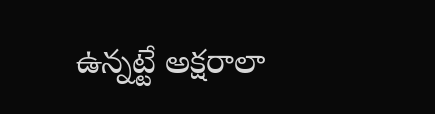ఉన్నట్టే అక్షరాలా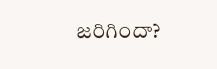జరిగిందా?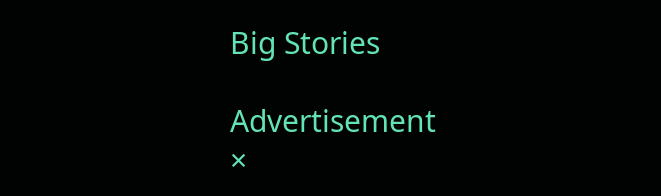Big Stories

Advertisement
×